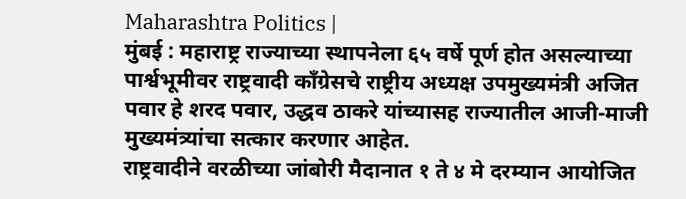Maharashtra Politics |
मुंबई : महाराष्ट्र राज्याच्या स्थापनेला ६५ वर्षे पूर्ण होत असल्याच्या पार्श्वभूमीवर राष्ट्रवादी काँग्रेसचे राष्ट्रीय अध्यक्ष उपमुख्यमंत्री अजित पवार हे शरद पवार, उद्धव ठाकरे यांच्यासह राज्यातील आजी-माजी मुख्यमंत्र्यांचा सत्कार करणार आहेत.
राष्ट्रवादीने वरळीच्या जांबोरी मैदानात १ ते ४ मे दरम्यान आयोजित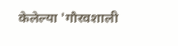केलेल्या 'गौरवशाली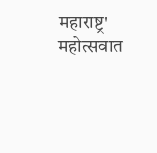महाराष्ट्र' महोत्सवात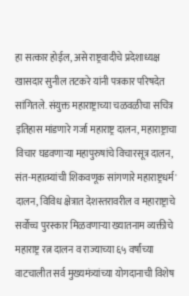हा सत्कार होईल, असे राष्ट्रवादीचे प्रदेशाध्यक्ष खासदार सुनील तटकरे यांनी पत्रकार परिषदेत सांगितले. संयुक्त महाराष्ट्राच्या चळवळीचा सचित्र इतिहास मांडणारे गर्जा महाराष्ट्र दालन, महाराष्ट्राचा विचार घडवणाऱ्या महापुरुषांचे विचारसूत्र दालन, संत-महात्म्यांची शिकवणूक सांगणारे महाराष्ट्रधर्म' दालन, विविध क्षेत्रात देशस्तरावरील व महाराष्ट्राचे सर्वोच्च पुरस्कार मिळवणाऱ्या ख्यातनाम व्यक्तीचे महाराष्ट्र रत्न दालन व राज्याच्या ६५ वर्षांच्या वाटचालीत सर्व मुख्यमंत्र्यांच्या योगदानाची विशेष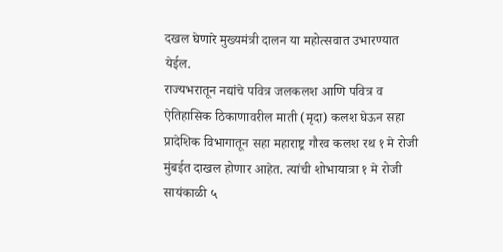दखल घेणारे मुख्यमंत्री दालन या महोत्सवात उभारण्यात येईल.
राज्यभरातून नद्यांचे पवित्र जलकलश आणि पवित्र व ऐतिहासिक ठिकाणावरील माती (मृदा) कलश घेऊन सहा प्रादेशिक विभागातून सहा महाराष्ट्र गौरव कलश रथ १ मे रोजी मुंबईत दाखल होणार आहेत. त्यांची शोभायात्रा १ मे रोजी सायंकाळी ५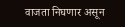वाजता निघणार असून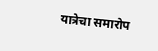यात्रेचा समारोप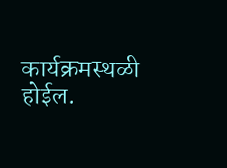कार्यक्रमस्थळी होईल.